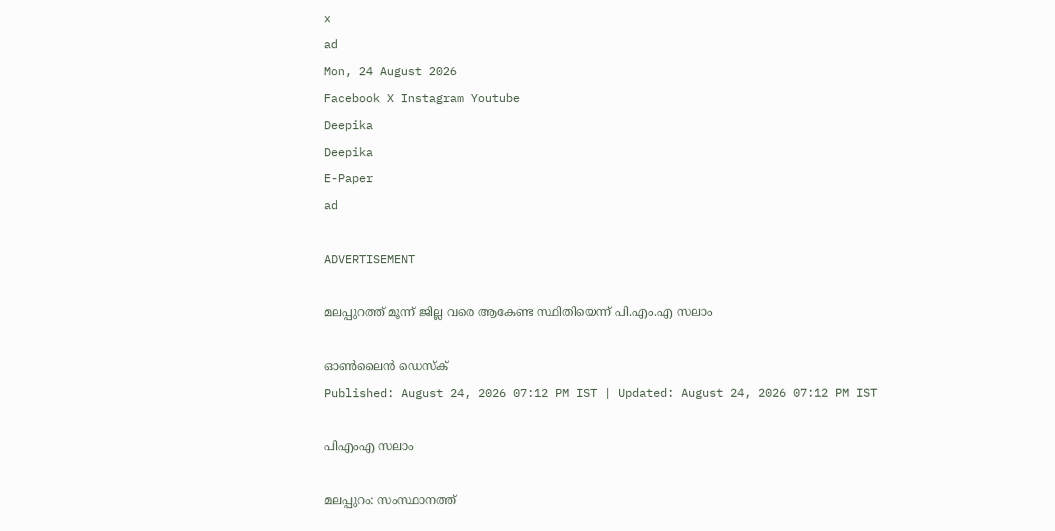x
ad
Mon, 24 August 2026
Facebook X Instagram Youtube
Deepika
Deepika
E-Paper
ad

ADVERTISEMENT

മലപ്പുറത്ത് മൂന്ന് ജില്ല വരെ ആകേണ്ട സ്ഥിതിയെന്ന് പി.എം.എ സലാം

ഓൺലൈൻ ഡെസ്ക്
Published: August 24, 2026 07:12 PM IST | Updated: August 24, 2026 07:12 PM IST

പിഎംഎ സലാം

മലപ്പുറം: സംസ്ഥാനത്ത്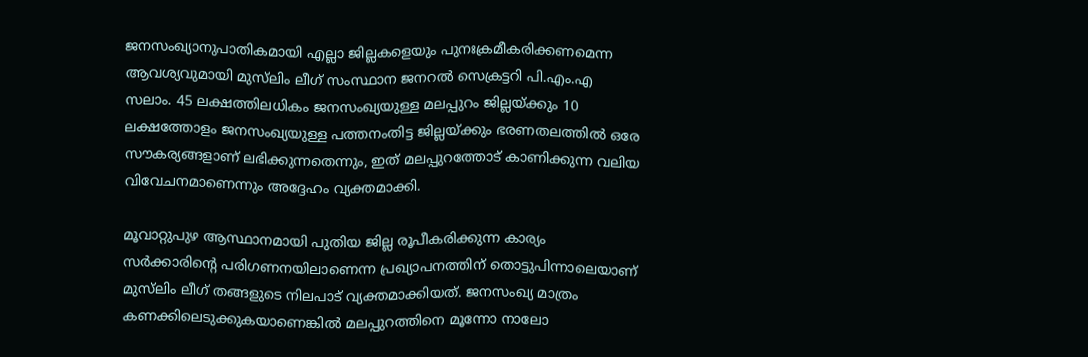ജനസംഖ്യാനുപാതികമായി എല്ലാ ജില്ലകളെയും പുനഃക്രമീകരിക്കണമെന്ന ആവശ്യവുമായി മുസ്‌ലിം ലീഗ് സംസ്ഥാന ജനറൽ സെക്രട്ടറി പി.എം.എ സലാം. 45 ലക്ഷത്തിലധികം ജനസംഖ്യയുള്ള മലപ്പുറം ജില്ലയ്ക്കും 10 ലക്ഷത്തോളം ജനസംഖ്യയുള്ള പത്തനംതിട്ട ജില്ലയ്ക്കും ഭരണതലത്തിൽ ഒരേ സൗകര്യങ്ങളാണ് ലഭിക്കുന്നതെന്നും, ഇത് മലപ്പുറത്തോട് കാണിക്കുന്ന വലിയ വിവേചനമാണെന്നും അദ്ദേഹം വ്യക്തമാക്കി.

മൂവാറ്റുപുഴ ആസ്ഥാനമായി പുതിയ ജില്ല രൂപീകരിക്കുന്ന കാര്യം സർക്കാരിന്‍റെ പരിഗണനയിലാണെന്ന പ്രഖ്യാപനത്തിന് തൊട്ടുപിന്നാലെയാണ് മുസ്‌ലിം ലീഗ് തങ്ങളുടെ നിലപാട് വ്യക്തമാക്കിയത്. ജനസംഖ്യ മാത്രം കണക്കിലെടുക്കുകയാണെങ്കിൽ മലപ്പുറത്തിനെ മൂന്നോ നാലോ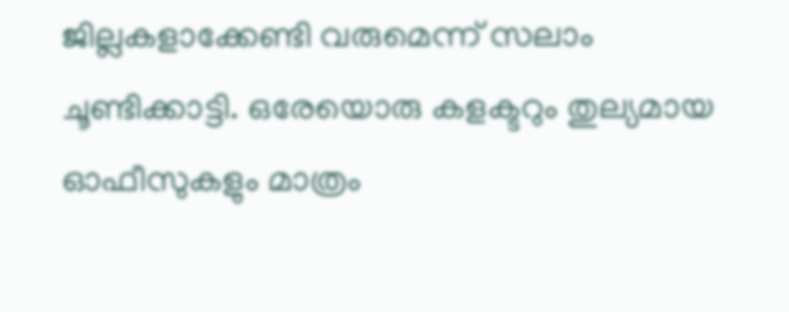ജില്ലകളാക്കേണ്ടി വരുമെന്ന് സലാം ചൂണ്ടിക്കാട്ടി. ഒരേയൊരു കളക്ടറും തുല്യമായ ഓഫീസുകളും മാത്രം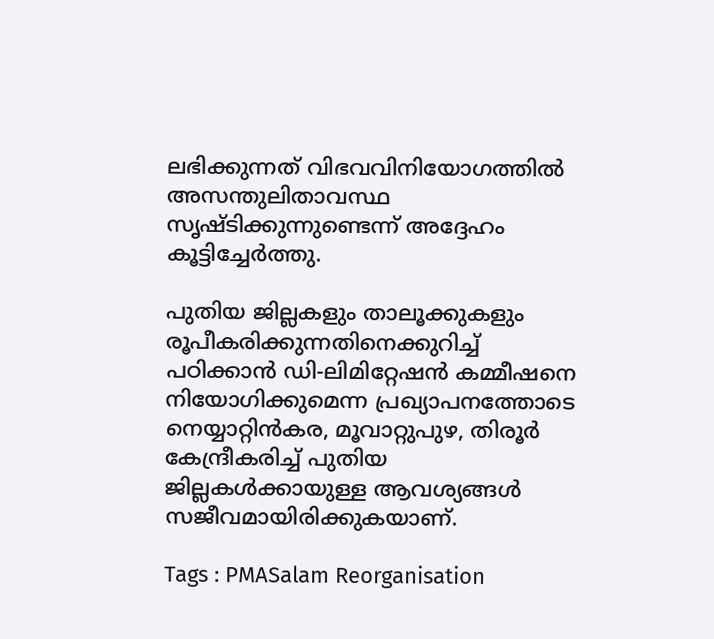ലഭിക്കുന്നത് വിഭവവിനിയോഗത്തിൽ അസന്തുലിതാവസ്ഥ സൃഷ്ടിക്കുന്നുണ്ടെന്ന് അദ്ദേഹം കൂട്ടിച്ചേർത്തു.

പുതിയ ജില്ലകളും താലൂക്കുകളും രൂപീകരിക്കുന്നതിനെക്കുറിച്ച് പഠിക്കാൻ ഡി-ലിമിറ്റേഷൻ കമ്മീഷനെ നിയോഗിക്കുമെന്ന പ്രഖ്യാപനത്തോടെ നെയ്യാറ്റിൻകര, മൂവാറ്റുപുഴ, തിരൂർ കേന്ദ്രീകരിച്ച് പുതിയ ജില്ലകൾക്കായുള്ള ആവശ്യങ്ങൾ സജീവമായിരിക്കുകയാണ്.

Tags : PMASalam Reorganisation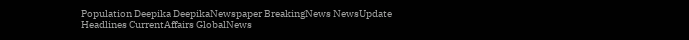Population Deepika DeepikaNewspaper BreakingNews NewsUpdate Headlines CurrentAffairs GlobalNews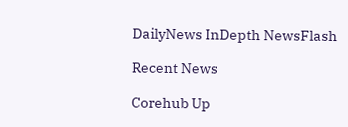DailyNews InDepth NewsFlash

Recent News

Corehub Up